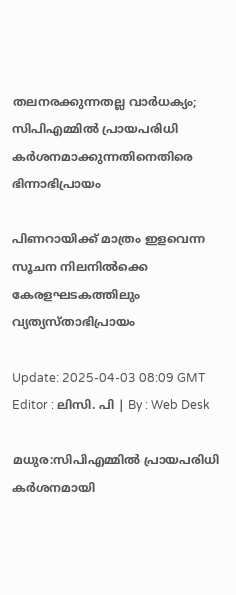തലനരക്കുന്നതല്ല വാർധക്യം; സിപിഎമ്മിൽ പ്രായപരിധി കർശനമാക്കുന്നതിനെതിരെ ഭിന്നാഭിപ്രായം

പിണറായിക്ക് മാത്രം ഇളവെന്ന സൂചന നിലനിൽക്കെ കേരളഘടകത്തിലും വ്യത്യസ്താഭിപ്രായം

Update: 2025-04-03 08:09 GMT
Editor : ലിസി. പി | By : Web Desk

മധുര:സിപിഎമ്മിൽ പ്രായപരിധി കർശനമായി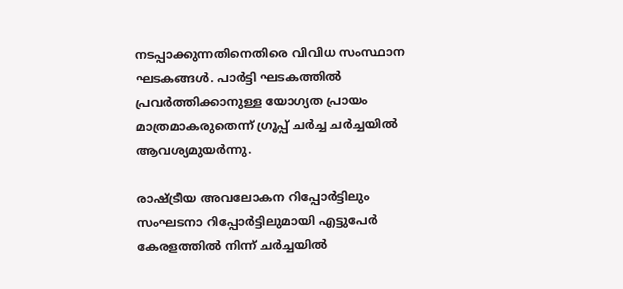നടപ്പാക്കുന്നതിനെതിരെ വിവിധ സംസ്ഥാന ഘടകങ്ങൾ. പാർട്ടി ഘടകത്തിൽ പ്രവർത്തിക്കാനുള്ള യോഗ്യത പ്രായം മാത്രമാകരുതെന്ന് ഗ്രൂപ്പ് ചർച്ച ചർച്ചയിൽ ആവശ്യമുയർന്നു.

രാഷ്ട്രീയ അവലോകന റിപ്പോർട്ടിലും സംഘടനാ റിപ്പോർട്ടിലുമായി എട്ടുപേർ കേരളത്തിൽ നിന്ന് ചർച്ചയിൽ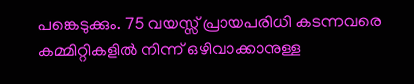പങ്കെടുക്കും. 75 വയസ്സ് പ്രായപരിധി കടന്നവരെ കമ്മിറ്റികളിൽ നിന്ന് ഒഴിവാക്കാനുള്ള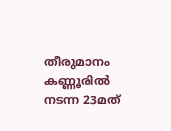തീരുമാനം കണ്ണൂരിൽ നടന്ന 23മത്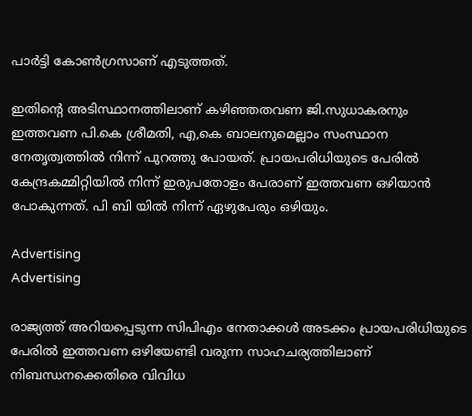പാർട്ടി കോൺഗ്രസാണ് എടുത്തത്.

ഇതിന്‍റെ അടിസ്ഥാനത്തിലാണ് കഴിഞ്ഞതവണ ജി.സുധാകരനും ഇത്തവണ പി.കെ ശ്രീമതി, എ,കെ ബാലനുമെല്ലാം സംസ്ഥാന നേതൃത്വത്തിൽ നിന്ന് പുറത്തു പോയത്. പ്രായപരിധിയുടെ പേരിൽ കേന്ദ്രകമ്മിറ്റിയിൽ നിന്ന് ഇരുപതോളം പേരാണ് ഇത്തവണ ഒഴിയാൻ പോകുന്നത്. പി ബി യിൽ നിന്ന് ഏഴുപേരും ഒഴിയും.

Advertising
Advertising

രാജ്യത്ത് അറിയപ്പെടുന്ന സിപിഎം നേതാക്കൾ അടക്കം പ്രായപരിധിയുടെ പേരിൽ ഇത്തവണ ഒഴിയേണ്ടി വരുന്ന സാഹചര്യത്തിലാണ് നിബന്ധനക്കെതിരെ വിവിധ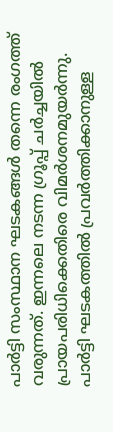പാർട്ടി സംസ്ഥാന ഘടകങ്ങൾ തന്നെ രംഗത്ത് വരുന്നത്. ഇന്നലെ നടന്ന ഗ്രൂപ്പ് ചർച്ചയിൽ പ്രായപരിധിക്കെതിരെ വിമർശനമുയർന്നു. പാർട്ടി ഘടകത്തിൽ പ്രവർത്തിക്കാനുള്ള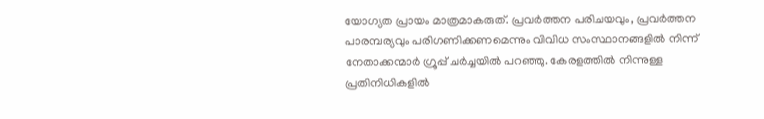യോഗ്യത പ്രായം മാത്രമാകരുത്. പ്രവർത്തന പരിചയവും, പ്രവർത്തന പാരമ്പര്യവും പരിഗണിക്കണമെന്നും വിവിധ സംസ്ഥാനങ്ങളിൽ നിന്ന് നേതാക്കന്മാർ ഗ്രൂപ്പ് ചർച്ചയിൽ പറഞ്ഞു. കേരളത്തിൽ നിന്നുള്ള പ്രതിനിധികളിൽ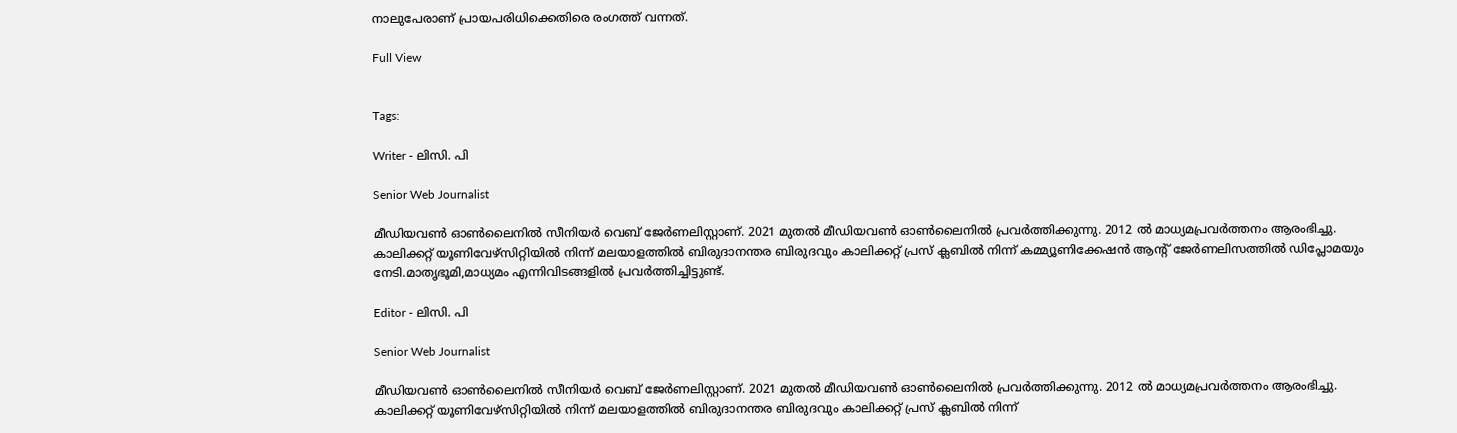നാലുപേരാണ് പ്രായപരിധിക്കെതിരെ രംഗത്ത് വന്നത്.

Full View


Tags:

Writer - ലിസി. പി

Senior Web Journalist

മീഡിയവൺ ഓൺലൈനിൽ സീനിയർ വെബ് ജേർണലിസ്റ്റാണ്. 2021 മുതൽ മീഡിയവൺ ഓൺലൈനിൽ പ്രവർത്തിക്കുന്നു. 2012 ല്‍ മാധ്യമപ്രവര്‍ത്തനം ആരംഭിച്ചു. കാലിക്കറ്റ് യൂണിവേഴ്‌സിറ്റിയിൽ നിന്ന് മലയാളത്തിൽ ബിരുദാനന്തര ബിരുദവും കാലിക്കറ്റ് പ്രസ് ക്ലബിൽ നിന്ന് കമ്മ്യൂണിക്കേഷൻ ആന്റ് ജേർണലിസത്തിൽ ഡിപ്ലോമയും നേടി.മാതൃഭൂമി,മാധ്യമം എന്നിവിടങ്ങളിൽ പ്രവർത്തിച്ചിട്ടുണ്ട്.

Editor - ലിസി. പി

Senior Web Journalist

മീഡിയവൺ ഓൺലൈനിൽ സീനിയർ വെബ് ജേർണലിസ്റ്റാണ്. 2021 മുതൽ മീഡിയവൺ ഓൺലൈനിൽ പ്രവർത്തിക്കുന്നു. 2012 ല്‍ മാധ്യമപ്രവര്‍ത്തനം ആരംഭിച്ചു. കാലിക്കറ്റ് യൂണിവേഴ്‌സിറ്റിയിൽ നിന്ന് മലയാളത്തിൽ ബിരുദാനന്തര ബിരുദവും കാലിക്കറ്റ് പ്രസ് ക്ലബിൽ നിന്ന്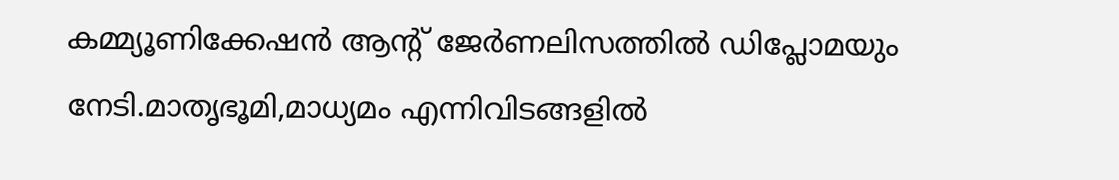കമ്മ്യൂണിക്കേഷൻ ആന്റ് ജേർണലിസത്തിൽ ഡിപ്ലോമയും നേടി.മാതൃഭൂമി,മാധ്യമം എന്നിവിടങ്ങളിൽ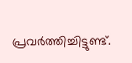പ്രവർത്തിച്ചിട്ടുണ്ട്.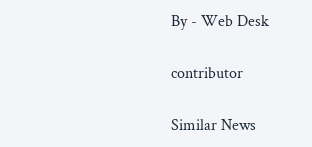By - Web Desk

contributor

Similar News